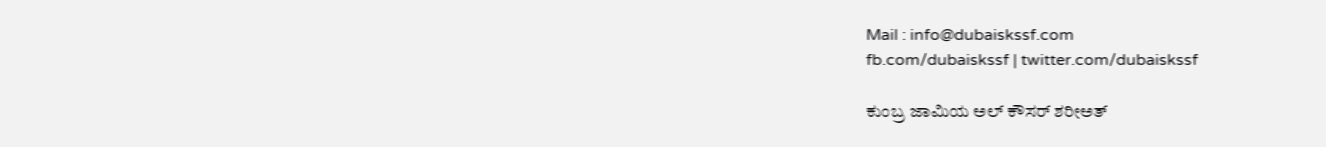Mail : info@dubaiskssf.com
fb.com/dubaiskssf | twitter.com/dubaiskssf

ಕುಂಬ್ರ ಜಾಮಿಯ ಅಲ್ ಕೌಸರ್ ಶರೀಅತ್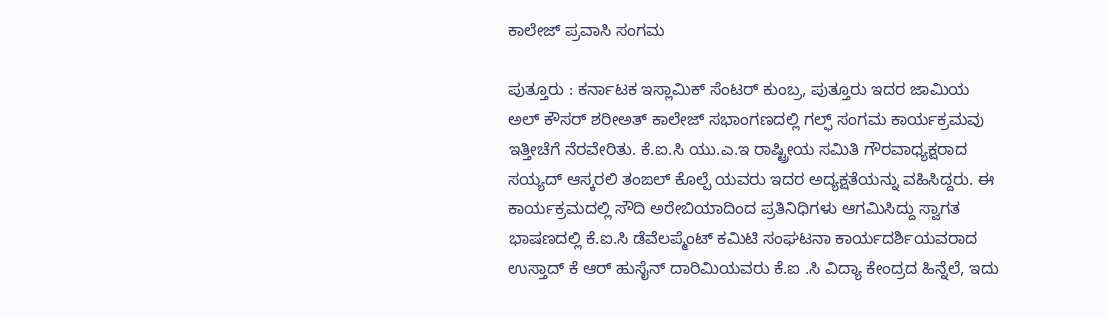ಕಾಲೇಜ್ ಪ್ರವಾಸಿ ಸಂಗಮ

ಪುತ್ತೂರು : ಕರ್ನಾಟಕ ಇಸ್ಲಾಮಿಕ್ ಸೆಂಟರ್ ಕುಂಬ್ರ, ಪುತ್ತೂರು ಇದರ ಜಾಮಿಯ ಅಲ್ ಕೌಸರ್ ಶರೀಅತ್ ಕಾಲೇಜ್ ಸಭಾಂಗಣದಲ್ಲಿ ಗಲ್ಫ್ ಸಂಗಮ ಕಾರ್ಯಕ್ರಮವು ಇತ್ತೀಚೆಗೆ ನೆರವೇರಿತು. ಕೆ.ಐ.ಸಿ ಯು.ಎ.ಇ ರಾಷ್ಟ್ರೀಯ ಸಮಿತಿ ಗೌರವಾಧ್ಯಕ್ಷರಾದ ಸಯ್ಯದ್ ಆಸ್ಕರಲಿ ತಂಙಲ್ ಕೊಲ್ಪೆ ಯವರು ಇದರ ಅದ್ಯಕ್ಷತೆಯನ್ನು ವಹಿಸಿದ್ದರು. ಈ ಕಾರ್ಯಕ್ರಮದಲ್ಲಿ ಸೌದಿ ಅರೇಬಿಯಾದಿಂದ ಪ್ರತಿನಿಧಿಗಳು ಆಗಮಿಸಿದ್ದು ಸ್ವಾಗತ ಭಾಷಣದಲ್ಲಿ ಕೆ.ಐ.ಸಿ ಡೆವೆಲಪ್ಮೆಂಟ್ ಕಮಿಟಿ ಸಂಘಟನಾ ಕಾರ್ಯದರ್ಶಿಯವರಾದ ಉಸ್ತಾದ್ ಕೆ ಆರ್ ಹುಸೈನ್ ದಾರಿಮಿಯವರು ಕೆ.ಐ .ಸಿ ವಿದ್ಯಾ ಕೇಂದ್ರದ ಹಿನ್ನೆಲೆ, ಇದು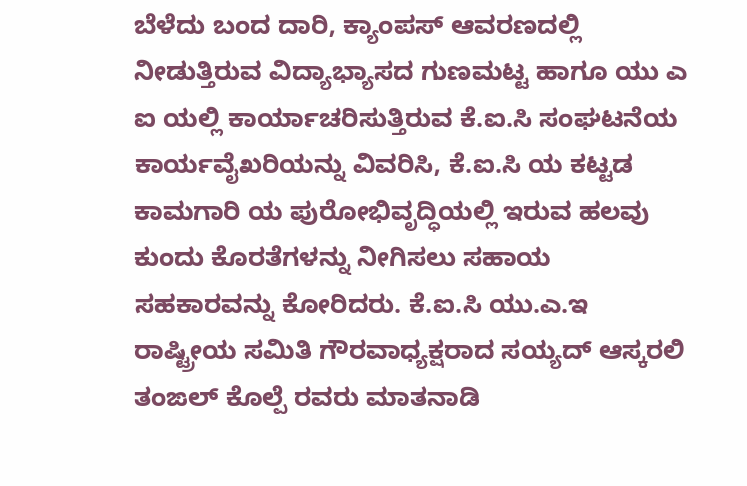ಬೆಳೆದು ಬಂದ ದಾರಿ, ಕ್ಯಾಂಪಸ್ ಆವರಣದಲ್ಲಿ ನೀಡುತ್ತಿರುವ ವಿದ್ಯಾಭ್ಯಾಸದ ಗುಣಮಟ್ಟ ಹಾಗೂ ಯು ಎ ಐ ಯಲ್ಲಿ ಕಾರ್ಯಾಚರಿಸುತ್ತಿರುವ ಕೆ.ಐ.ಸಿ ಸಂಘಟನೆಯ ಕಾರ್ಯವೈಖರಿಯನ್ನು ವಿವರಿಸಿ, ಕೆ.ಐ.ಸಿ ಯ ಕಟ್ಟಡ ಕಾಮಗಾರಿ ಯ ಪುರೋಭಿವೃದ್ಧಿಯಲ್ಲಿ ಇರುವ ಹಲವು ಕುಂದು ಕೊರತೆಗಳನ್ನು ನೀಗಿಸಲು ಸಹಾಯ ಸಹಕಾರವನ್ನು ಕೋರಿದರು. ಕೆ.ಐ.ಸಿ ಯು.ಎ.ಇ ರಾಷ್ಟ್ರೀಯ ಸಮಿತಿ ಗೌರವಾಧ್ಯಕ್ಷರಾದ ಸಯ್ಯದ್ ಆಸ್ಕರಲಿ ತಂಙಲ್ ಕೊಲ್ಪೆ ರವರು ಮಾತನಾಡಿ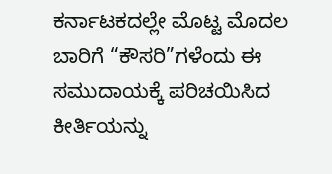ಕರ್ನಾಟಕದಲ್ಲೇ ಮೊಟ್ಟ ಮೊದಲ ಬಾರಿಗೆ “ಕೌಸರಿ”ಗಳೆಂದು ಈ ಸಮುದಾಯಕ್ಕೆ ಪರಿಚಯಿಸಿದ ಕೀರ್ತಿಯನ್ನು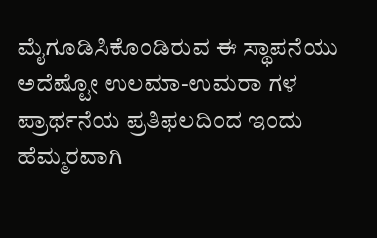ಮೈಗೂಡಿಸಿಕೊಂಡಿರುವ ಈ ಸ್ಥಾಪನೆಯು ಅದೆಷ್ಟೋ ಉಲಮಾ-ಉಮರಾ ಗಳ ಪ್ರಾರ್ಥನೆಯ ಪ್ರತಿಫಲದಿಂದ ಇಂದು ಹೆಮ್ಮರವಾಗಿ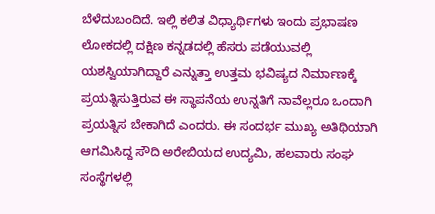ಬೆಳೆದುಬಂದಿದೆ. ಇಲ್ಲಿ ಕಲಿತ ವಿಧ್ಯಾರ್ಥಿಗಳು ಇಂದು ಪ್ರಭಾಷಣ ಲೋಕದಲ್ಲಿ ದಕ್ಷಿಣ ಕನ್ನಡದಲ್ಲಿ ಹೆಸರು ಪಡೆಯುವಲ್ಲಿ ಯಶಸ್ವಿಯಾಗಿದ್ದಾರೆ ಎನ್ನುತ್ತಾ ಉತ್ತಮ ಭವಿಷ್ಯದ ನಿರ್ಮಾಣಕ್ಕೆ ಪ್ರಯತ್ನಿಸುತ್ತಿರುವ ಈ ಸ್ಥಾಪನೆಯ ಉನ್ನತಿಗೆ ನಾವೆಲ್ಲರೂ ಒಂದಾಗಿ ಪ್ರಯತ್ನಿಸ ಬೇಕಾಗಿದೆ ಎಂದರು. ಈ ಸಂದರ್ಭ ಮುಖ್ಯ ಅತಿಥಿಯಾಗಿ ಆಗಮಿಸಿದ್ದ ಸೌದಿ ಅರೇಬಿಯದ ಉದ್ಯಮಿ, ಹಲವಾರು ಸಂಘ ಸಂಸ್ಥೆಗಳಲ್ಲಿ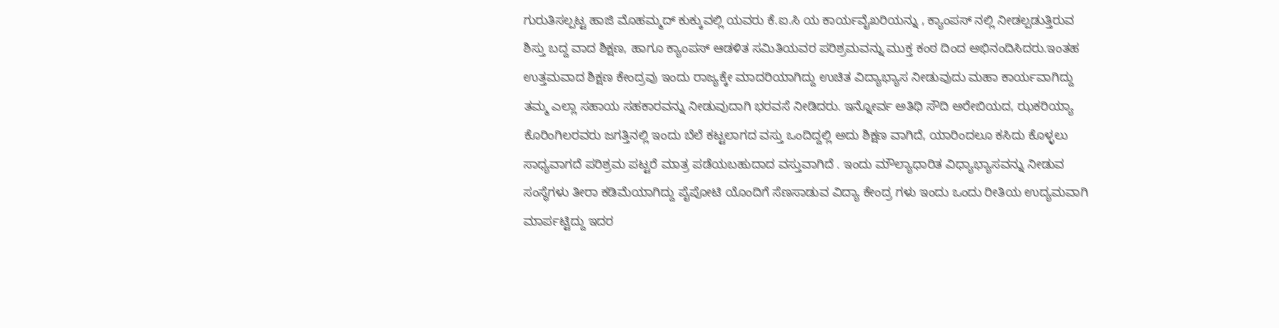ಗುರುತಿಸಲ್ಪಟ್ಟ ಹಾಜಿ ಮೊಹಮ್ಮದ್ ಕುಕ್ಕುವಲ್ಲಿ ಯವರು ಕೆ.ಐ.ಸಿ ಯ ಕಾರ್ಯವೈಖರಿಯನ್ನು , ಕ್ಯಾಂಪಸ್ ನಲ್ಲಿ ನೀಡಲ್ಪಡುತ್ತಿರುವ ಶಿಸ್ತು ಬದ್ದ ವಾದ ಶಿಕ್ಷಣ, ಹಾಗೂ ಕ್ಯಾಂಪಸ್ ಆಡಳಿತ ಸಮಿತಿಯವರ ಪರಿಶ್ರಮವನ್ನು ಮುಕ್ತ ಕಂಠ ದಿಂದ ಅಭಿನಂದಿಸಿದರು.ಇಂತಹ ಉತ್ತಮವಾದ ಶಿಕ್ಷಣ ಕೇಂದ್ರವು ಇಂದು ರಾಜ್ಯಕ್ಕೇ ಮಾದರಿಯಾಗಿದ್ದು ಉಚಿತ ವಿದ್ಯಾಭ್ಯಾಸ ನೀಡುವುದು ಮಹಾ ಕಾರ್ಯವಾಗಿದ್ದು ತಮ್ಮ ಎಲ್ಲಾ ಸಹಾಯ ಸಹಕಾರವನ್ನು ನೀಡುವುದಾಗಿ ಭರವಸೆ ನೀಡಿದರು. ಇನ್ನೋರ್ವ ಅತಿಥಿ ಸೌದಿ ಅರೇಬಿಯದ, ಝಕರಿಯ್ಯಾ ಕೊರಿಂಗಿಲರವರು ಜಗತ್ತಿನಲ್ಲಿ ಇಂದು ಬೆಲೆ ಕಟ್ಟಲಾಗದ ವಸ್ತು ಒಂದಿದ್ದಲ್ಲಿ ಅದು ಶಿಕ್ಷಣ ವಾಗಿದೆ, ಯಾರಿಂದಲೂ ಕಸಿದು ಕೊಳ್ಳಲು ಸಾಧ್ಯವಾಗದೆ ಪರಿಶ್ರಮ ಪಟ್ಟರೆ ಮಾತ್ರ ಪಡೆಯಬಹುದಾದ ವಸ್ತುವಾಗಿದೆ . ಇಂದು ಮೌಲ್ಯಾಧಾರಿತ ವಿಧ್ಯಾಭ್ಯಾಸವನ್ನು ನೀಡುವ ಸಂಸ್ಥೆಗಳು ತೀರಾ ಕಡಿಮೆಯಾಗಿದ್ದು ಪೈಪೋಟಿ ಯೊಂದಿಗೆ ಸೆಣಸಾಡುವ ವಿದ್ಯಾ ಕೇಂದ್ರ ಗಳು ಇಂದು ಒಂದು ರೀತಿಯ ಉದ್ಯಮವಾಗಿ ಮಾರ್ಪಟ್ಟಿದ್ದು ಇದರ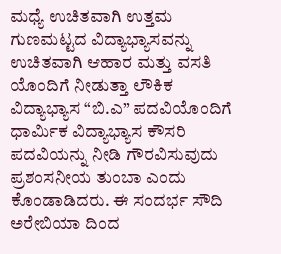ಮಧ್ಯೆ ಉಚಿತವಾಗಿ ಉತ್ತಮ ಗುಣಮಟ್ಟದ ವಿದ್ಯಾಭ್ಯಾಸವನ್ನು ಉಚಿತವಾಗಿ ಆಹಾರ ಮತ್ತು ವಸತಿ ಯೊಂದಿಗೆ ನೀಡುತ್ತಾ ಲೌಕಿಕ ವಿದ್ಯಾಭ್ಯಾಸ “ಬಿ.ಎ” ಪದವಿಯೊಂದಿಗೆ ಧಾರ್ಮಿಕ ವಿದ್ಯಾಭ್ಯಾಸ ಕೌಸರಿ ಪದವಿಯನ್ನು ನೀಡಿ ಗೌರವಿಸುವುದು ಪ್ರಶಂಸನೀಯ ತುಂಬಾ ಎಂದು ಕೊಂಡಾಡಿದರು. ಈ ಸಂದರ್ಭ ಸೌದಿ ಅರೇಬಿಯಾ ದಿಂದ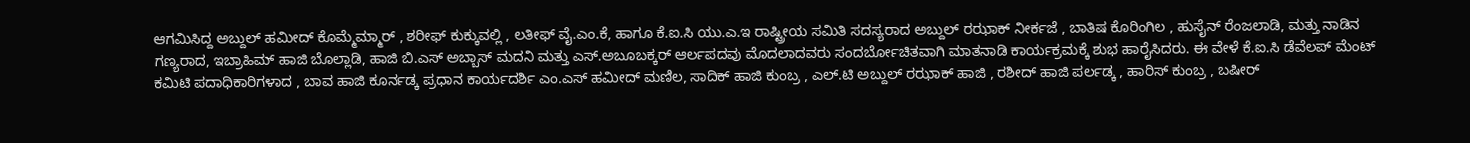ಆಗಮಿಸಿದ್ದ ಅಬ್ದುಲ್ ಹಮೀದ್ ಕೊಮ್ಮೆಮ್ಮಾರ್ , ಶರೀಫ್ ಕುಕ್ಕುವಲ್ಲಿ , ಲತೀಫ್ ವೈ.ಎಂ.ಕೆ, ಹಾಗೂ ಕೆ.ಐ.ಸಿ ಯು.ಎ.ಇ ರಾಷ್ಟ್ರೀಯ ಸಮಿತಿ ಸದಸ್ಯರಾದ ಅಬ್ದುಲ್ ರಝಾಕ್ ನೀರ್ಕಜೆ , ಬಾತಿಷ ಕೊರಿಂಗಿಲ , ಹುಸೈನ್ ರೆಂಜಲಾಡಿ, ಮತ್ತು ನಾಡಿನ ಗಣ್ಯರಾದ, ಇಬ್ರಾಹಿಮ್ ಹಾಜಿ ಬೊಲ್ಲಾಡಿ, ಹಾಜಿ ಬಿ.ಎಸ್ ಅಬ್ಬಾಸ್ ಮದನಿ ಮತ್ತು ಎಸ್.ಅಬೂಬಕ್ಕರ್ ಆರ್ಲಪದವು ಮೊದಲಾದವರು ಸಂದರ್ಬೋಚಿತವಾಗಿ ಮಾತನಾಡಿ ಕಾರ್ಯಕ್ರಮಕ್ಕೆ ಶುಭ ಹಾರೈಸಿದರು. ಈ ವೇಳೆ ಕೆ.ಐ.ಸಿ ಡೆವೆಲಪ್ ಮೆಂಟ್ ಕಮಿಟಿ ಪದಾಧಿಕಾರಿಗಳಾದ , ಬಾವ ಹಾಜಿ ಕೂರ್ನಡ್ಕ ಪ್ರಧಾನ ಕಾರ್ಯದರ್ಶಿ ಎಂ.ಎಸ್ ಹಮೀದ್ ಮಣಿಲ, ಸಾದಿಕ್ ಹಾಜಿ ಕುಂಬ್ರ , ಎಲ್.ಟಿ ಅಬ್ದುಲ್ ರಝಾಕ್ ಹಾಜಿ , ರಶೀದ್ ಹಾಜಿ ಪರ್ಲಡ್ಕ , ಹಾರಿಸ್ ಕುಂಬ್ರ , ಬಷೀರ್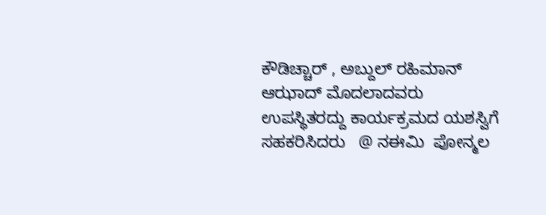ಕೌಡಿಚ್ಚಾರ್ , ಅಬ್ದುಲ್ ರಹಿಮಾನ್ ಆಝಾದ್ ಮೊದಲಾದವರು ಉಪಸ್ಥಿತರದ್ದು ಕಾರ್ಯಕ್ರಮದ ಯಶಸ್ವಿಗೆ ಸಹಕರಿಸಿದರು   @ ನಈಮಿ  ಪೋನ್ಮಲ